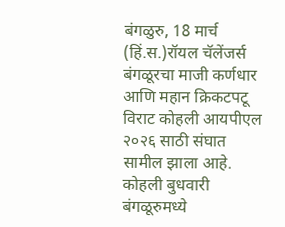बंगळुरु, 18 मार्च (हिं.स.)रॉयल चॅलेंजर्स बंगळूरचा माजी कर्णधार आणि महान क्रिकटपटू विराट कोहली आयपीएल २०२६ साठी संघात सामील झाला आहे. कोहली बुधवारी बंगळूरुमध्ये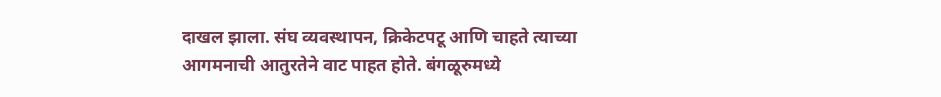दाखल झाला. संघ व्यवस्थापन, क्रिकेटपटू आणि चाहते त्याच्या आगमनाची आतुरतेने वाट पाहत होते. बंगळूरुमध्ये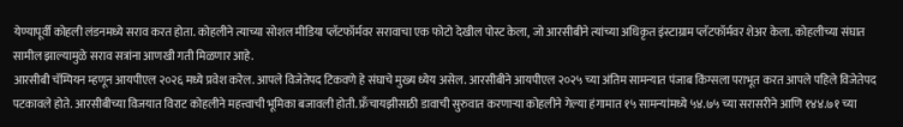येण्यापूर्वी कोहली लंडनमध्ये सराव करत होता. कोहलीने त्याच्या सोशल मीडिया प्लॅटफॉर्मवर सरावाचा एक फोटो देखील पोस्ट केला, जो आरसीबीने त्यांच्या अधिकृत इंस्टाग्राम प्लॅटफॉर्मवर शेअर केला. कोहलीच्या संघात सामील झाल्यामुळे सराव सत्रांना आणखी गती मिळणार आहे.
आरसीबी चॅम्पियन म्हणून आयपीएल २०२६ मध्ये प्रवेश करेल. आपले विजेतेपद टिकवणे हे संघाचे मुख्य ध्येय असेल. आरसीबीने आयपीएल २०२५ च्या अंतिम सामन्यात पंजाब किंग्सला पराभूत करत आपले पहिले विजेतेपद पटकावले होते. आरसीबीच्या विजयात विराट कोहलीने महत्त्वाची भूमिका बजावली होती. फ्रँचायझीसाठी डावाची सुरुवात करणाऱ्या कोहलीने गेल्या हंगामात १५ सामन्यांमध्ये ५४.७५ च्या सरासरीने आणि १४४.७१ च्या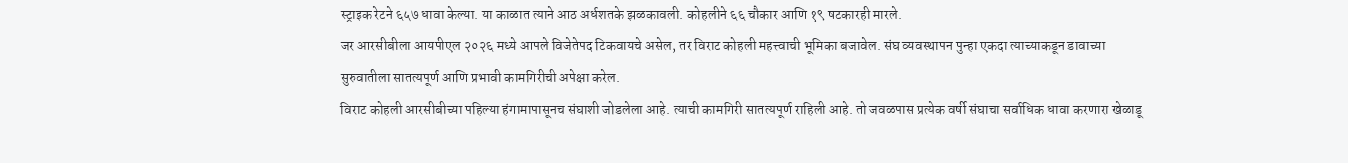स्ट्राइक रेटने ६५७ धावा केल्या. या काळात त्याने आठ अर्धशतके झळकावली. कोहलीने ६६ चौकार आणि १९ षटकारही मारले.
जर आरसीबीला आयपीएल २०२६ मध्ये आपले विजेतेपद टिकवायचे असेल, तर विराट कोहली महत्त्वाची भूमिका बजावेल. संघ व्यवस्थापन पुन्हा एकदा त्याच्याकडून डावाच्या सुरुवातीला सातत्यपूर्ण आणि प्रभावी कामगिरीची अपेक्षा करेल.
विराट कोहली आरसीबीच्या पहिल्या हंगामापासूनच संघाशी जोडलेला आहे. त्याची कामगिरी सातत्यपूर्ण राहिली आहे. तो जवळपास प्रत्येक वर्षी संघाचा सर्वाधिक धावा करणारा खेळाडू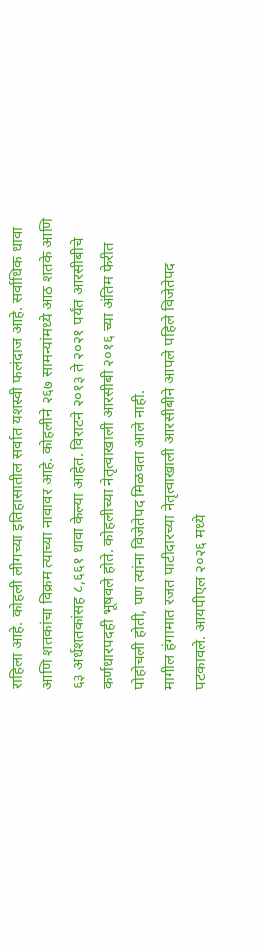राहिला आहे. कोहली लीगच्या इतिहासातील सर्वात यशस्वी फलंदाज आहे. सर्वाधिक धावा आणि शतकांचा विक्रम त्याच्या नावावर आहे. कोहलीने २६७ सामन्यांमध्ये आठ शतके आणि ६३ अर्धशतकांसह ८,६६१ धावा केल्या आहेत. विराटने २०१३ ते २०२१ पर्यंत आरसीबीचे कर्णधारपदही भूषवले होते. कोहलीच्या नेतृत्वाखाली आरसीबी २०१६ च्या अंतिम फेरीत पोहोचली होती, पण त्यांना विजेतेपद मिळवता आले नाही.
मागील हंगामात रजत पाटीदारच्या नेतृत्वाखाली आरसीबीने आपले पहिले विजेतेपद पटकावले. आयपीएल २०२६ मध्ये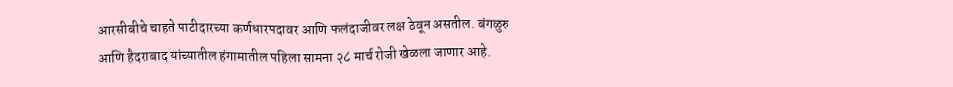आरसीबीचे चाहते पाटीदारच्या कर्णधारपदावर आणि फलंदाजीवर लक्ष ठेवून असतील. बंगळुरु आणि हैदराबाद यांच्यातील हंगामातील पहिला सामना २८ मार्च रोजी खेळला जाणार आहे.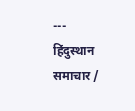---
हिंदुस्थान समाचार /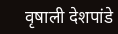वृषाली देशपांडे